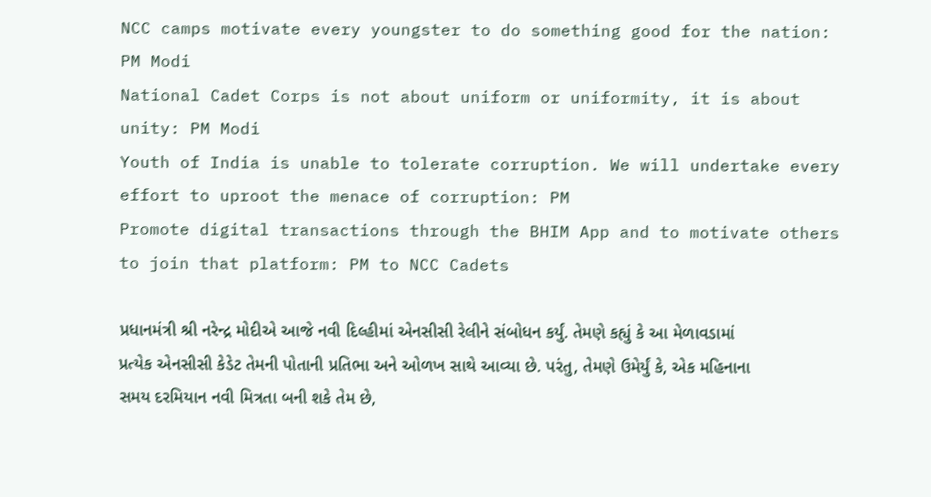NCC camps motivate every youngster to do something good for the nation: PM Modi
National Cadet Corps is not about uniform or uniformity, it is about unity: PM Modi
Youth of India is unable to tolerate corruption. We will undertake every effort to uproot the menace of corruption: PM
Promote digital transactions through the BHIM App and to motivate others to join that platform: PM to NCC Cadets

પ્રધાનમંત્રી શ્રી નરેન્દ્ર મોદીએ આજે નવી દિલ્હીમાં એનસીસી રેલીને સંબોધન કર્યું. તેમણે કહ્યું કે આ મેળાવડામાં પ્રત્યેક એનસીસી કેડેટ તેમની પોતાની પ્રતિભા અને ઓળખ સાથે આવ્યા છે. પરંતુ, તેમણે ઉમેર્યું કે, એક મહિનાના સમય દરમિયાન નવી મિત્રતા બની શકે તેમ છે,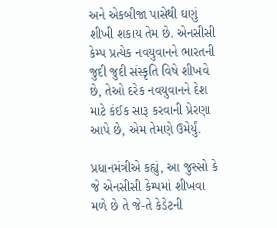અને એકબીજા પાસેથી ઘણું શીખી શકાય તેમ છે. એનસીસી કેમ્પ પ્રત્યેક નવયુવાનને ભારતની જુદી જુદી સંસ્કૃતિ વિષે શીખવે છે, તેઓ દરેક નવયુવાનને દેશ માટે કંઈક સારૂ કરવાની પ્રેરણા આપે છે, એમ તેમણે ઉમેર્યું.

પ્રધાનમંત્રીએ કહ્યું, આ જુસ્સો કે જે એનસીસી કેમ્પમાં શીખવા મળે છે તે જે-તે કેડેટની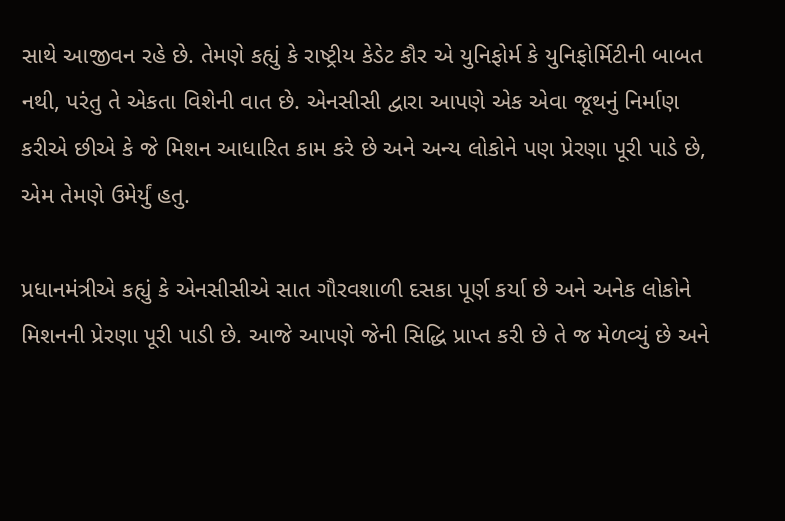સાથે આજીવન રહે છે. તેમણે કહ્યું કે રાષ્ટ્રીય કેડેટ કૌર એ યુનિફોર્મ કે યુનિફોર્મિટીની બાબત નથી, પરંતુ તે એકતા વિશેની વાત છે. એનસીસી દ્વારા આપણે એક એવા જૂથનું નિર્માણ કરીએ છીએ કે જે મિશન આધારિત કામ કરે છે અને અન્ય લોકોને પણ પ્રેરણા પૂરી પાડે છે, એમ તેમણે ઉમેર્યું હતુ.

પ્રધાનમંત્રીએ કહ્યું કે એનસીસીએ સાત ગૌરવશાળી દસકા પૂર્ણ કર્યા છે અને અનેક લોકોને મિશનની પ્રેરણા પૂરી પાડી છે. આજે આપણે જેની સિદ્ધિ પ્રાપ્ત કરી છે તે જ મેળવ્યું છે અને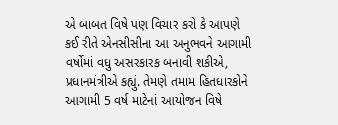એ બાબત વિષે પણ વિચાર કરો કે આપણે કઈ રીતે એનસીસીના આ અનુભવને આગામી વર્ષોમાં વધુ અસરકારક બનાવી શકીએ, પ્રધાનમંત્રીએ કહ્યું. તેમણે તમામ હિતધારકોને આગામી 5 વર્ષ માટેનાં આયોજન વિષે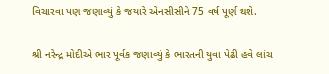વિચારવા પણ જણાવ્યું કે જયારે એનસીસીને 75 વર્ષ પૂર્ણ થશે.

શ્રી નરેન્દ્ર મોદીએ ભાર પૂર્વક જણાવ્યું કે ભારતની યુવા પેઢી હવે લાંચ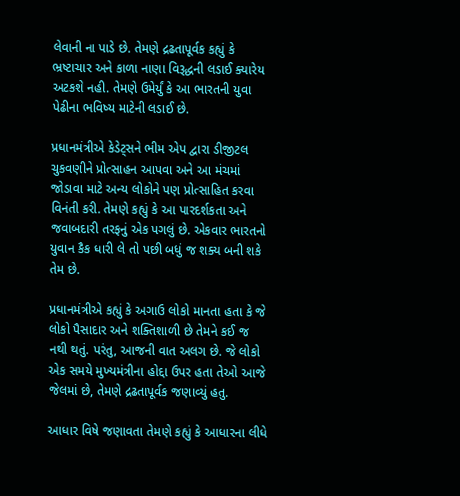લેવાની ના પાડે છે. તેમણે દ્રઢતાપૂર્વક કહ્યું કે ભ્રષ્ટાચાર અને કાળા નાણા વિરૂદ્ધની લડાઈ ક્યારેય અટકશે નહી. તેમણે ઉમેર્યું કે આ ભારતની યુવા પેઢીના ભવિષ્ય માટેની લડાઈ છે.

પ્રધાનમંત્રીએ કેડેટ્સને ભીમ એપ દ્વારા ડીજીટલ ચુકવણીને પ્રોત્સાહન આપવા અને આ મંચમાં જોડાવા માટે અન્ય લોકોને પણ પ્રોત્સાહિત કરવા વિનંતી કરી. તેમણે કહ્યું કે આ પારદર્શકતા અને જવાબદારી તરફનું એક પગલું છે. એકવાર ભારતનો યુવાન કૈક ધારી લે તો પછી બધું જ શક્ય બની શકે તેમ છે.

પ્રધાનમંત્રીએ કહ્યું કે અગાઉ લોકો માનતા હતા કે જે લોકો પૈસાદાર અને શક્તિશાળી છે તેમને કઈ જ નથી થતું. પરંતુ, આજની વાત અલગ છે. જે લોકો એક સમયે મુખ્યમંત્રીના હોદ્દા ઉપર હતા તેઓ આજે જેલમાં છે, તેમણે દ્રઢતાપૂર્વક જણાવ્યું હતુ.

આધાર વિષે જણાવતા તેમણે કહ્યું કે આધારના લીધે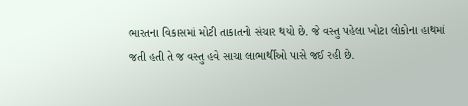ભારતના વિકાસમાં મોટી તાકાતનો સંચાર થયો છે. જે વસ્તુ પહેલા ખોટા લોકોના હાથમાં જતી હતી તે જ વસ્તુ હવે સાચા લાભાર્થીઓ પાસે જઈ રહી છે.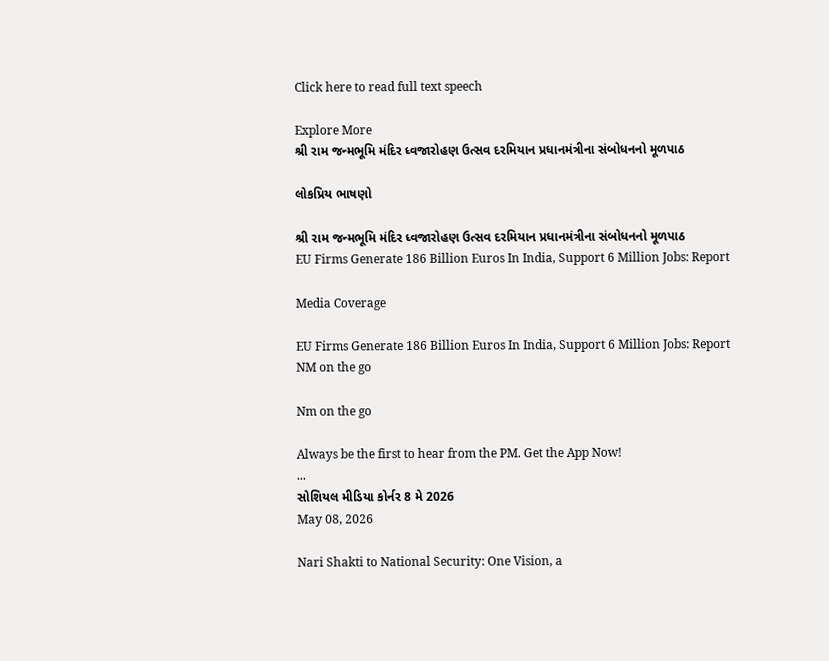Click here to read full text speech

Explore More
શ્રી રામ જન્મભૂમિ મંદિર ધ્વજારોહણ ઉત્સવ દરમિયાન પ્રધાનમંત્રીના સંબોધનનો મૂળપાઠ

લોકપ્રિય ભાષણો

શ્રી રામ જન્મભૂમિ મંદિર ધ્વજારોહણ ઉત્સવ દરમિયાન પ્રધાનમંત્રીના સંબોધનનો મૂળપાઠ
EU Firms Generate 186 Billion Euros In India, Support 6 Million Jobs: Report

Media Coverage

EU Firms Generate 186 Billion Euros In India, Support 6 Million Jobs: Report
NM on the go

Nm on the go

Always be the first to hear from the PM. Get the App Now!
...
સોશિયલ મીડિયા કોર્નર 8 મે 2026
May 08, 2026

Nari Shakti to National Security: One Vision, a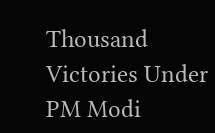Thousand Victories Under PM Modi